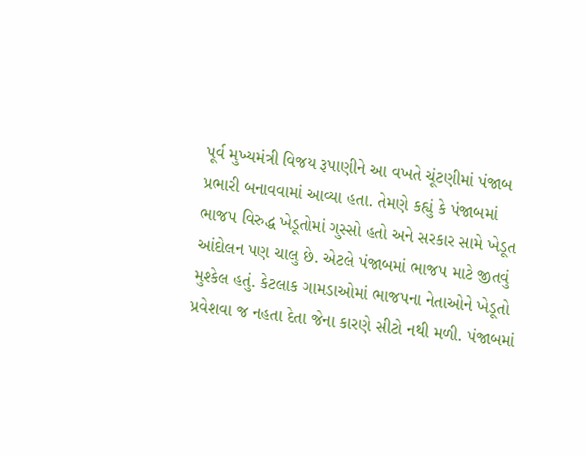પૂર્વ મુખ્યમંત્રી વિજય રૂપાણીને આ વખતે ચૂંટણીમાં પંજાબ પ્રભારી બનાવવામાં આવ્યા હતા. તેમણે કહ્યું કે પંજાબમાં ભાજપ વિરુદ્ધ ખેડૂતોમાં ગુસ્સો હતો અને સરકાર સામે ખેડૂત આંદોલન પણ ચાલુ છે. એટલે પંજાબમાં ભાજપ માટે જીતવું મુશ્કેલ હતું. કેટલાક ગામડાઓમાં ભાજપના નેતાઓને ખેડૂતો પ્રવેશવા જ નહતા દેતા જેના કારણે સીટો નથી મળી. પંજાબમાં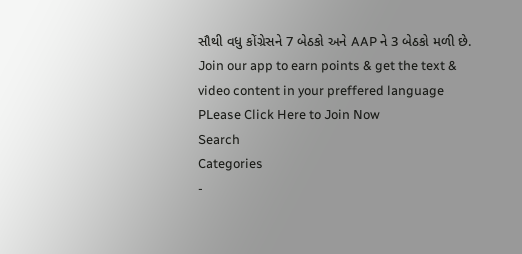સૌથી વધુ કોંગ્રેસને 7 બેઠકો અને AAP ને 3 બેઠકો મળી છે.
Join our app to earn points & get the text & video content in your preffered language
PLease Click Here to Join Now
Search
Categories
-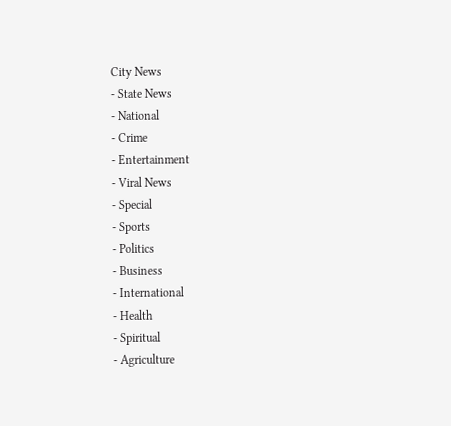City News
- State News
- National
- Crime
- Entertainment
- Viral News
- Special
- Sports
- Politics
- Business
- International
- Health
- Spiritual
- Agriculture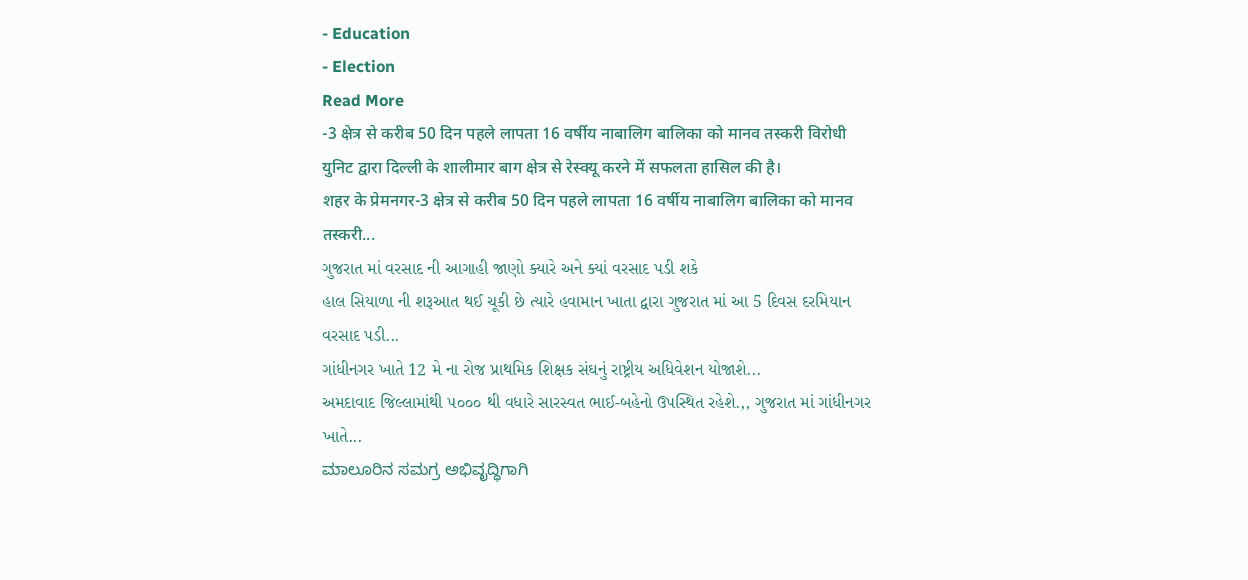- Education
- Election
Read More
-3 क्षेत्र से करीब 50 दिन पहले लापता 16 वर्षीय नाबालिग बालिका को मानव तस्करी विरोधी युनिट द्वारा दिल्ली के शालीमार बाग क्षेत्र से रेस्क्यू करने में सफलता हासिल की है।
शहर के प्रेमनगर-3 क्षेत्र से करीब 50 दिन पहले लापता 16 वर्षीय नाबालिग बालिका को मानव तस्करी...
ગુજરાત માં વરસાદ ની આગાહી જાણો ક્યારે અને ક્યાં વરસાદ પડી શકે
હાલ સિયાળા ની શરૂઆત થઈ ચૂકી છે ત્યારે હવામાન ખાતા દ્વારા ગુજરાત માં આ 5 દિવસ દરમિયાન વરસાદ પડી...
ગાંધીનગર ખાતે 12 મે ના રોજ પ્રાથમિક શિક્ષક સંઘનું રાષ્ટ્રીય અધિવેશન યોજાશે...
અમદાવાદ જિલ્લામાંથી ૫૦૦૦ થી વધારે સારસ્વત ભાઈ-બહેનો ઉપસ્થિત રહેશે.,, ગુજરાત માં ગાંધીનગર ખાતે...
ಮಾಲೂರಿನ ಸಮಗ್ರ ಅಭಿವೃದ್ಧಿಗಾಗಿ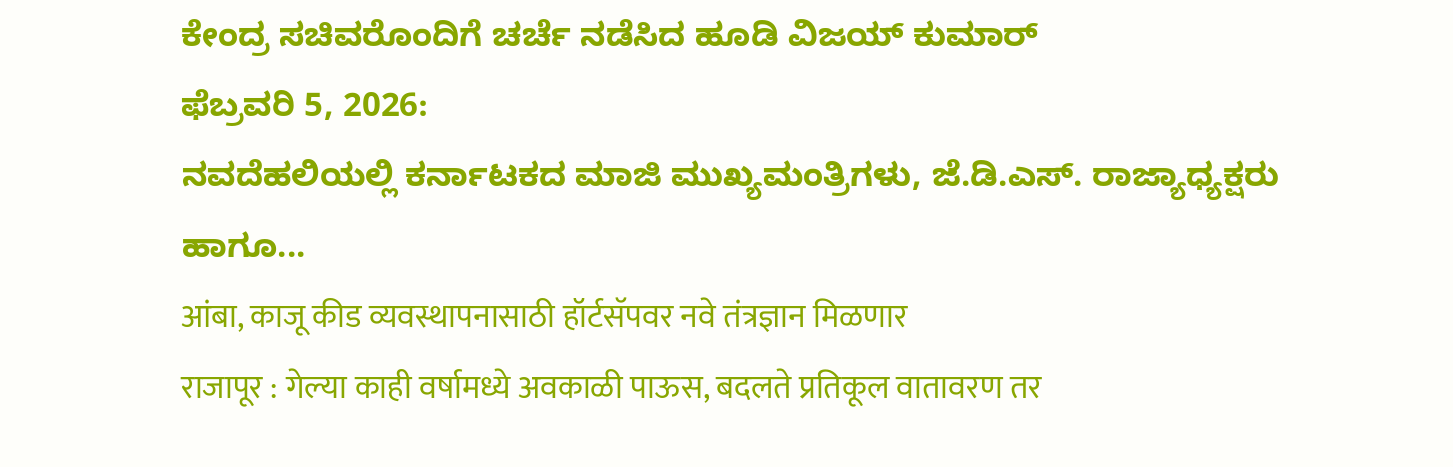ಕೇಂದ್ರ ಸಚಿವರೊಂದಿಗೆ ಚರ್ಚೆ ನಡೆಸಿದ ಹೂಡಿ ವಿಜಯ್ ಕುಮಾರ್
ಫೆಬ್ರವರಿ 5, 2026:
ನವದೆಹಲಿಯಲ್ಲಿ ಕರ್ನಾಟಕದ ಮಾಜಿ ಮುಖ್ಯಮಂತ್ರಿಗಳು, ಜೆ.ಡಿ.ಎಸ್. ರಾಜ್ಯಾಧ್ಯಕ್ಷರು ಹಾಗೂ...
आंबा, काजू कीड व्यवस्थापनासाठी हॉर्टसॅपवर नवे तंत्रज्ञान मिळणार
राजापूर : गेल्या काही वर्षामध्ये अवकाळी पाऊस, बदलते प्रतिकूल वातावरण तर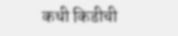कधी किडीची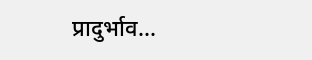प्रादुर्भाव...